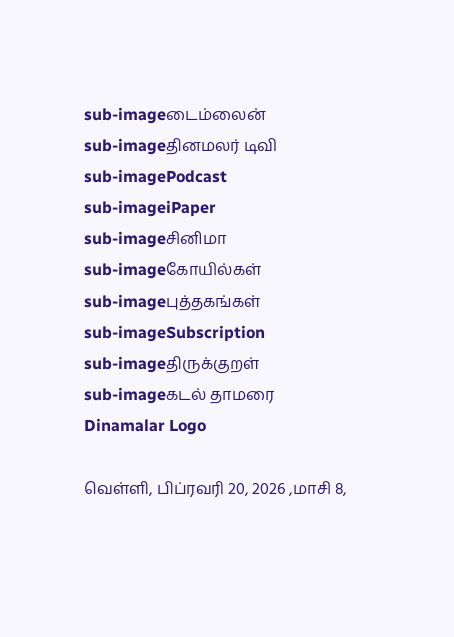sub-imageடைம்லைன்
sub-imageதினமலர் டிவி
sub-imagePodcast
sub-imageiPaper
sub-imageசினிமா
sub-imageகோயில்கள்
sub-imageபுத்தகங்கள்
sub-imageSubscription
sub-imageதிருக்குறள்
sub-imageகடல் தாமரை
Dinamalar Logo

வெள்ளி, பிப்ரவரி 20, 2026 ,மாசி 8,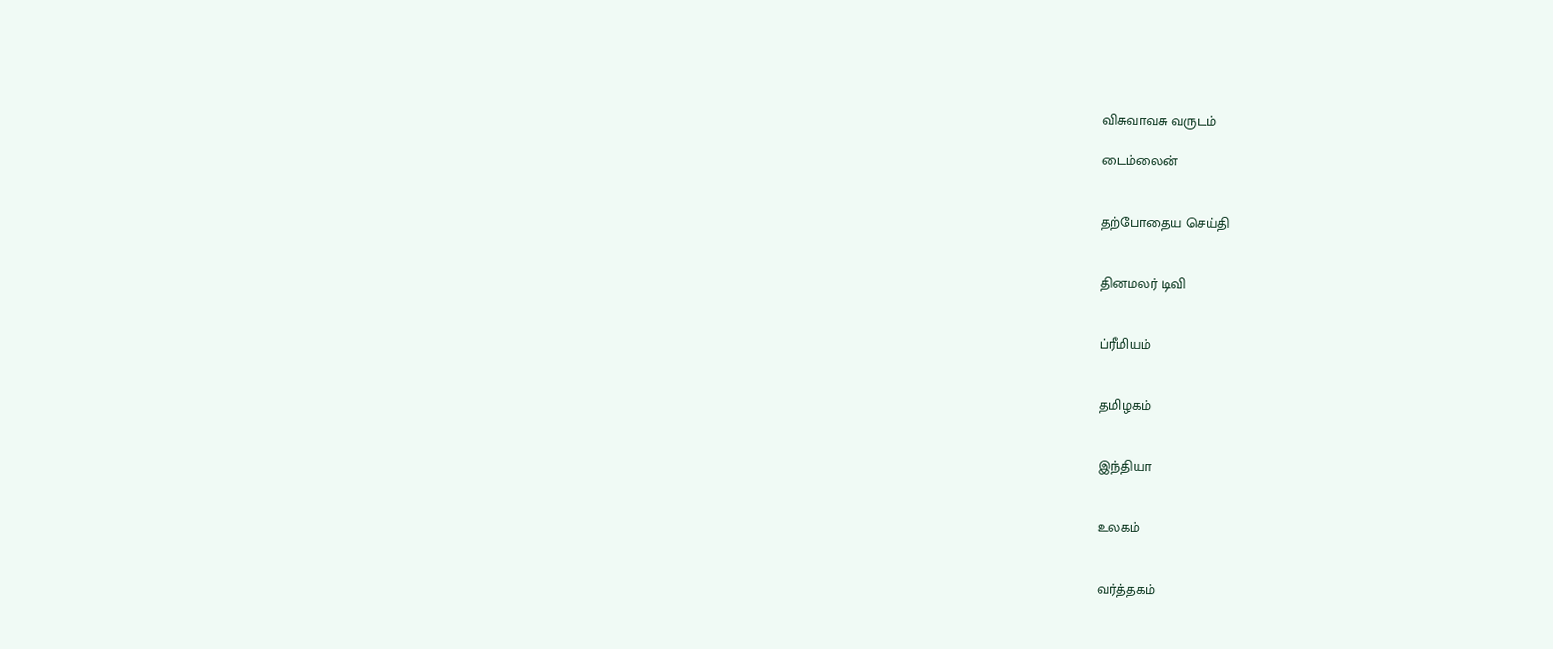விசுவாவசு வருடம்

டைம்லைன்


தற்போதைய செய்தி


தினமலர் டிவி


ப்ரீமியம்


தமிழகம்


இந்தியா


உலகம்


வர்த்தகம்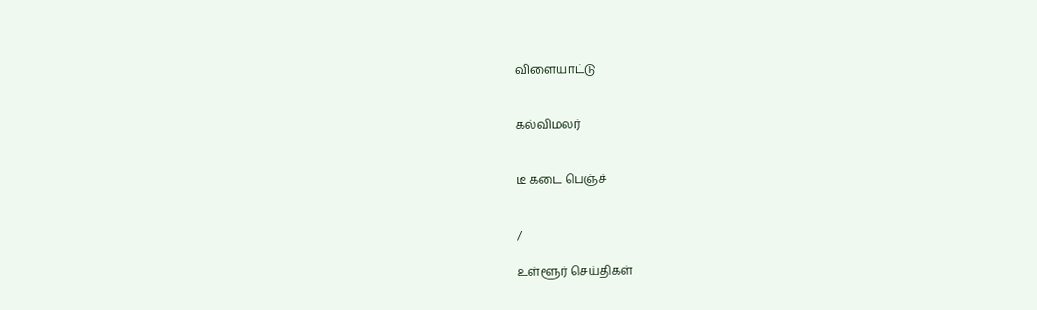விளையாட்டு


கல்விமலர்


டீ கடை பெஞ்ச்


/

உள்ளூர் செய்திகள்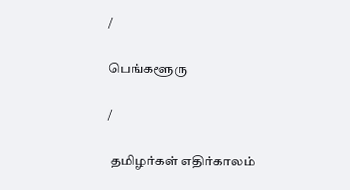/

பெங்களூரு

/

 தமிழர்கள் எதிர்காலம்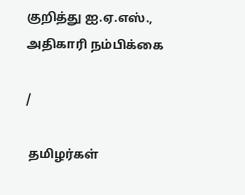குறித்து ஐ.ஏ.எஸ்., அதிகாரி நம்பிக்கை

/

 தமிழர்கள்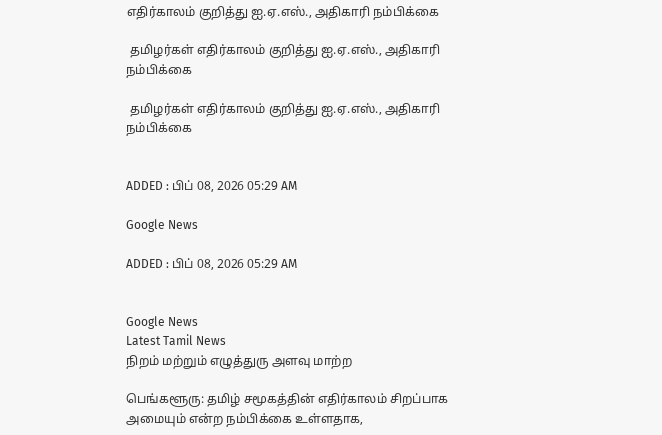எதிர்காலம் குறித்து ஐ.ஏ.எஸ்., அதிகாரி நம்பிக்கை

 தமிழர்கள் எதிர்காலம் குறித்து ஐ.ஏ.எஸ்., அதிகாரி நம்பிக்கை

 தமிழர்கள் எதிர்காலம் குறித்து ஐ.ஏ.எஸ்., அதிகாரி நம்பிக்கை


ADDED : பிப் 08, 2026 05:29 AM

Google News

ADDED : பிப் 08, 2026 05:29 AM


Google News
Latest Tamil News
நிறம் மற்றும் எழுத்துரு அளவு மாற்ற

பெங்களூரு: தமிழ் சமூகத்தின் எதிர்காலம் சிறப்பாக அமையும் என்ற நம்பிக்கை உள்ளதாக,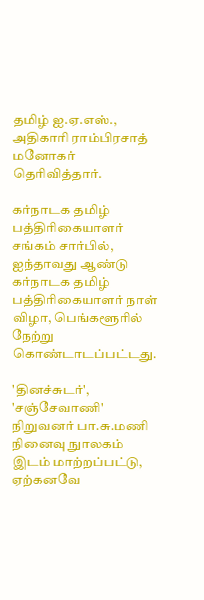தமிழ் ஐ.ஏ.எஸ்., அதிகாரி ராம்பிரசாத் மனோகர் தெரிவித்தார்.

கர்நாடக தமிழ் பத்திரிகையாளர் சங்கம் சார்பில், ஐந்தாவது ஆண்டு கர்நாடக தமிழ் பத்திரிகையாளர் நாள் விழா, பெங்களூரில் நேற்று கொண்டாடப்பட்டது.

'தினச்சுடர்', 'சஞ்சேவாணி' நிறுவனர் பா.சு.மணி நினைவு நுாலகம் இடம் மாற்றப்பட்டு, ஏற்கனவே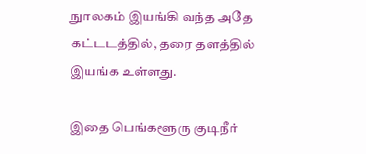நுாலகம் இயங்கி வந்த அதே கட்டடத்தில், தரை தளத்தில் இயங்க உள்ளது.

இதை பெங்களூரு குடிநீர்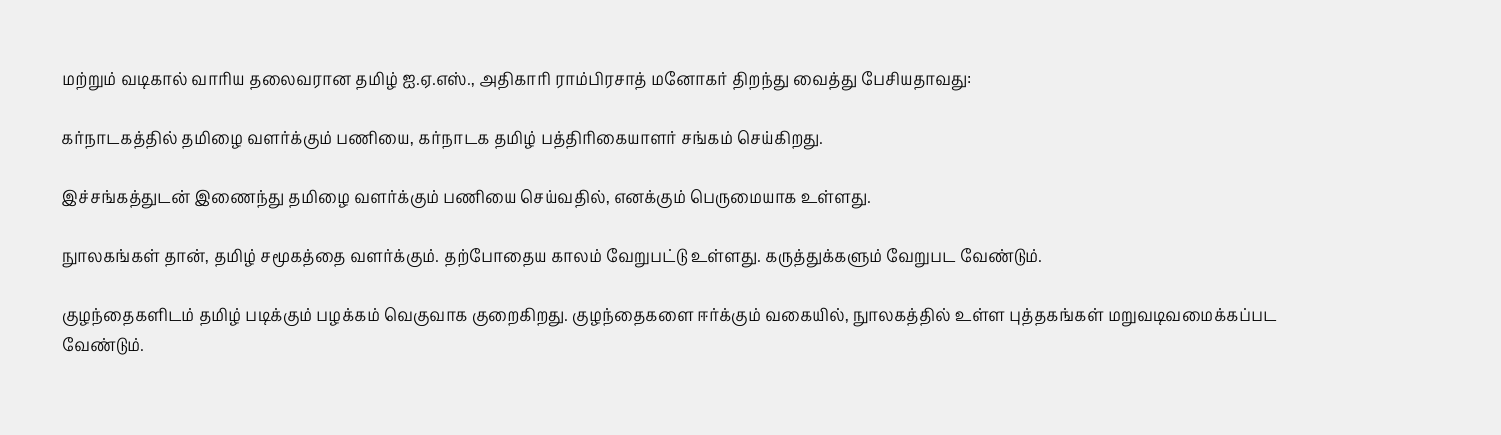மற்றும் வடிகால் வாரிய தலைவரான தமிழ் ஐ.ஏ.எஸ்., அதிகாரி ராம்பிரசாத் மனோகர் திறந்து வைத்து பேசியதாவது:

கர்நாடகத்தில் தமிழை வளர்க்கும் பணியை, கர்நாடக தமிழ் பத்திரிகையாளர் சங்கம் செய்கிறது.

இச்சங்கத்துடன் இணைந்து தமிழை வளர்க்கும் பணியை செய்வதில், எனக்கும் பெருமையாக உள்ளது.

நுாலகங்கள் தான், தமிழ் சமூகத்தை வளர்க்கும். தற்போதைய காலம் வேறுபட்டு உள்ளது. கருத்துக்களும் வேறுபட வேண்டும்.

குழந்தைகளிடம் தமிழ் படிக்கும் பழக்கம் வெகுவாக குறைகிறது. குழந்தைகளை ஈர்க்கும் வகையில், நுாலகத்தில் உள்ள புத்தகங்கள் மறுவடிவமைக்கப்பட வேண்டும்.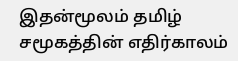இதன்மூலம் தமிழ் சமூகத்தின் எதிர்காலம்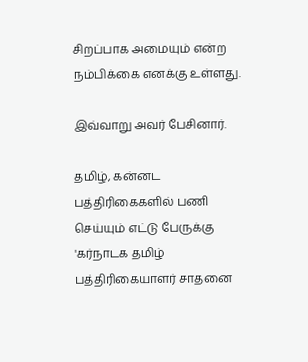சிறப்பாக அமையும் என்ற நம்பிக்கை எனக்கு உள்ளது.

இவ்வாறு அவர் பேசினார்.

தமிழ், கன்னட பத்திரிகைகளில் பணி செய்யும் எட்டு பேருக்கு 'கர்நாடக தமிழ் பத்திரிகையாளர் சாதனை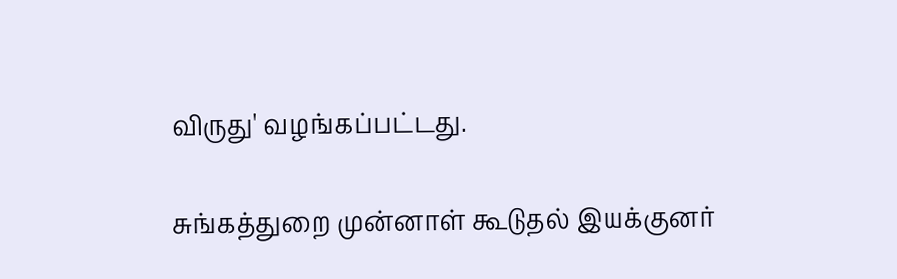விருது' வழங்கப்பட்டது.

சுங்கத்துறை முன்னாள் கூடுதல் இயக்குனர்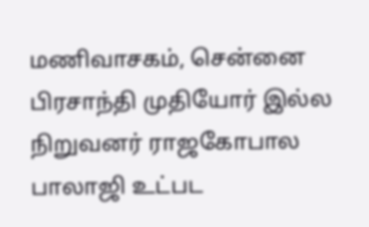மணிவாசகம், சென்னை பிரசாந்தி முதியோர் இல்ல நிறுவனர் ராஜகோபால பாலாஜி உட்பட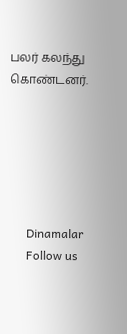பலர் கலந்து கொண்டனர்.






      Dinamalar
      Follow us